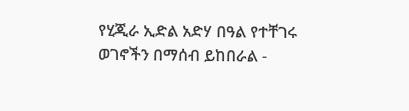የሂጂራ ኢድል አድሃ በዓል የተቸገሩ ወገኖችን በማሰብ ይከበራል -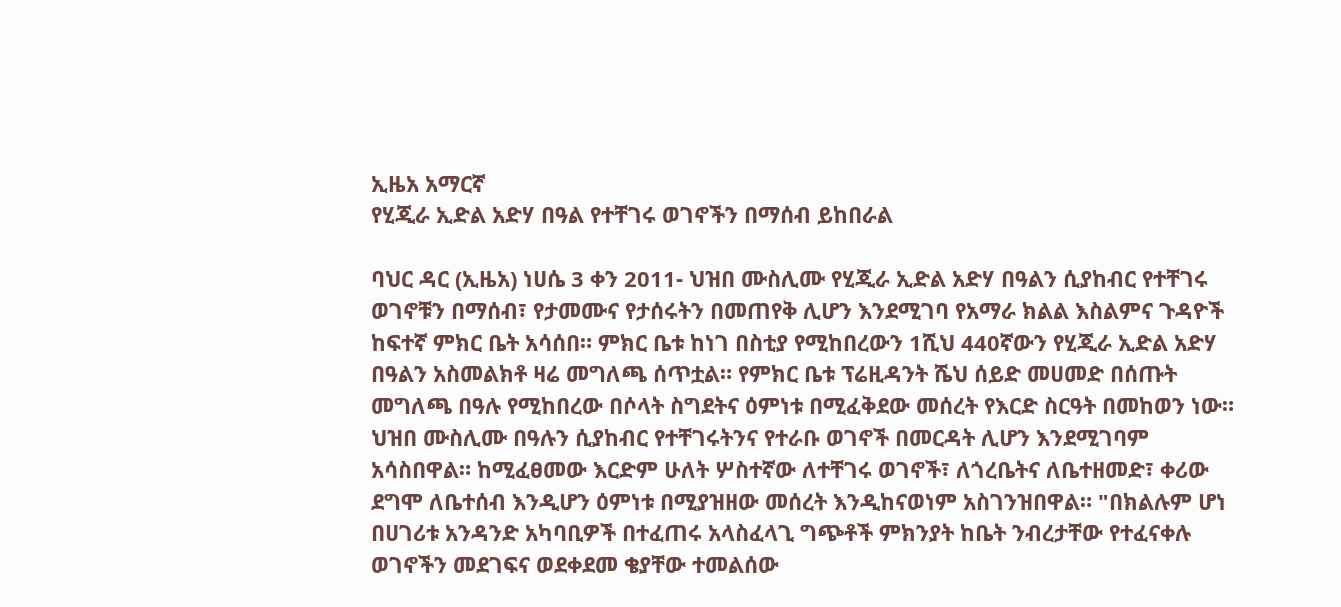ኢዜአ አማርኛ
የሂጂራ ኢድል አድሃ በዓል የተቸገሩ ወገኖችን በማሰብ ይከበራል

ባህር ዳር (ኢዜአ) ነሀሴ 3 ቀን 2011- ህዝበ ሙስሊሙ የሂጂራ ኢድል አድሃ በዓልን ሲያከብር የተቸገሩ ወገኖቹን በማሰብ፣ የታመሙና የታሰሩትን በመጠየቅ ሊሆን እንደሚገባ የአማራ ክልል እስልምና ጉዳዮች ከፍተኛ ምክር ቤት አሳሰበ። ምክር ቤቱ ከነገ በስቲያ የሚከበረውን 1ሺህ 440ኛውን የሂጂራ ኢድል አድሃ በዓልን አስመልክቶ ዛሬ መግለጫ ሰጥቷል። የምክር ቤቱ ፕሬዚዳንት ሼህ ሰይድ መሀመድ በሰጡት መግለጫ በዓሉ የሚከበረው በሶላት ስግደትና ዕምነቱ በሚፈቅደው መሰረት የእርድ ስርዓት በመከወን ነው። ህዝበ ሙስሊሙ በዓሉን ሲያከብር የተቸገሩትንና የተራቡ ወገኖች በመርዳት ሊሆን እንደሚገባም አሳስበዋል። ከሚፈፀመው እርድም ሁለት ሦስተኛው ለተቸገሩ ወገኖች፣ ለጎረቤትና ለቤተዘመድ፣ ቀሪው ደግሞ ለቤተሰብ እንዲሆን ዕምነቱ በሚያዝዘው መሰረት እንዲከናወነም አስገንዝበዋል። "በክልሉም ሆነ በሀገሪቱ አንዳንድ አካባቢዎች በተፈጠሩ አላስፈላጊ ግጭቶች ምክንያት ከቤት ንብረታቸው የተፈናቀሉ ወገኖችን መደገፍና ወደቀደመ ቄያቸው ተመልሰው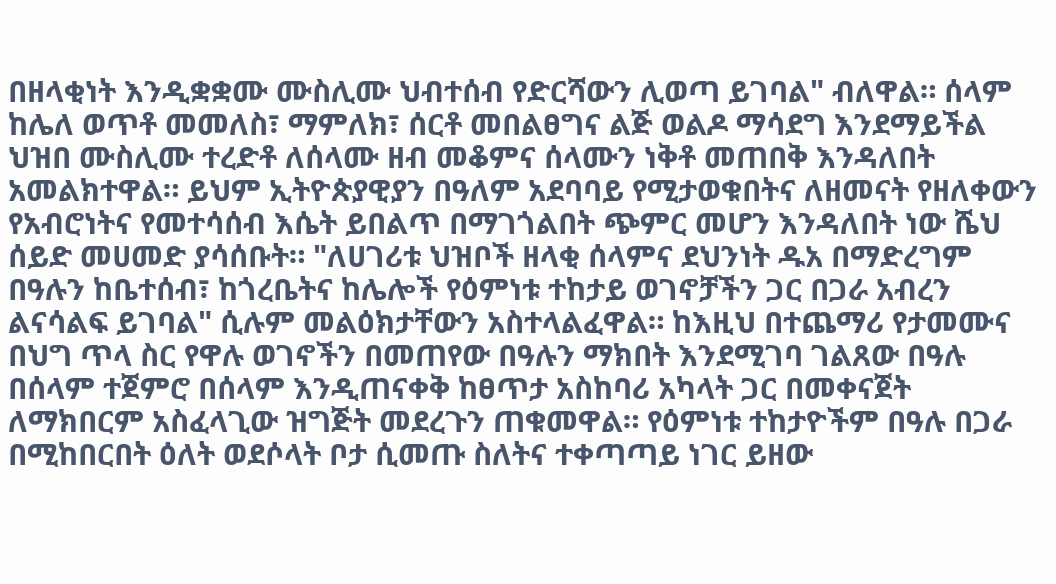በዘላቂነት እንዲቋቋሙ ሙስሊሙ ህብተሰብ የድርሻውን ሊወጣ ይገባል" ብለዋል። ሰላም ከሌለ ወጥቶ መመለስ፣ ማምለክ፣ ሰርቶ መበልፀግና ልጅ ወልዶ ማሳደግ እንደማይችል ህዝበ ሙስሊሙ ተረድቶ ለሰላሙ ዘብ መቆምና ሰላሙን ነቅቶ መጠበቅ እንዳለበት አመልክተዋል። ይህም ኢትዮጵያዊያን በዓለም አደባባይ የሚታወቁበትና ለዘመናት የዘለቀውን የአብሮነትና የመተሳሰብ እሴት ይበልጥ በማገጎልበት ጭምር መሆን እንዳለበት ነው ሼህ ሰይድ መሀመድ ያሳሰቡት። "ለሀገሪቱ ህዝቦች ዘላቂ ሰላምና ደህንነት ዱአ በማድረግም በዓሉን ከቤተሰብ፣ ከጎረቤትና ከሌሎች የዕምነቱ ተከታይ ወገኖቻችን ጋር በጋራ አብረን ልናሳልፍ ይገባል" ሲሉም መልዕክታቸውን አስተላልፈዋል። ከእዚህ በተጨማሪ የታመሙና በህግ ጥላ ስር የዋሉ ወገኖችን በመጠየው በዓሉን ማክበት እንደሚገባ ገልጸው በዓሉ በሰላም ተጀምሮ በሰላም እንዲጠናቀቅ ከፀጥታ አስከባሪ አካላት ጋር በመቀናጀት ለማክበርም አስፈላጊው ዝግጅት መደረጉን ጠቁመዋል። የዕምነቱ ተከታዮችም በዓሉ በጋራ በሚከበርበት ዕለት ወደሶላት ቦታ ሲመጡ ስለትና ተቀጣጣይ ነገር ይዘው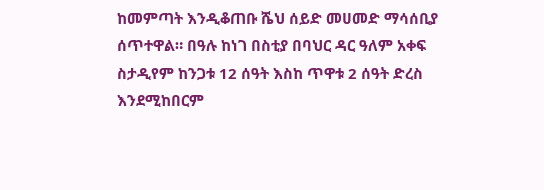ከመምጣት እንዲቆጠቡ ሼህ ሰይድ መሀመድ ማሳሰቢያ ሰጥተዋል። በዓሉ ከነገ በስቲያ በባህር ዳር ዓለም አቀፍ ስታዲየም ከንጋቱ 12 ሰዓት እስከ ጥዋቱ 2 ሰዓት ድረስ እንደሚከበርም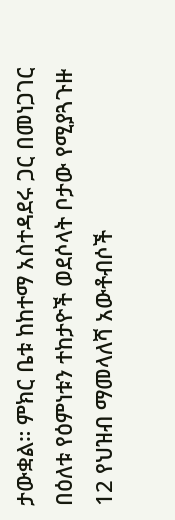ታውቋል። ምክር ቤቱ ከከተማ አስተዳደሩ ጋር በመነጋገር በዕለቱ የዕምነቱን ተከታዮች ወደሶላት ቦታው የሚያጓጉዙ 12 የህዝብ ማመላለሻ አውቶብሶች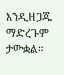እንዲዘጋጁ ማድረጉም ታውቋል።